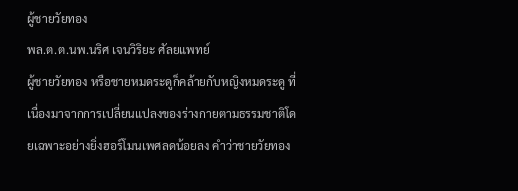ผู้ชายวัยทอง
พล.ต.ต.นพ.นริศ เจนวิริยะ ศัลยแพทย์
ผู้ชายวัยทอง หรือชายหมดระดูก็คล้ายกับหญิงหมดระดู ที่เนื่องมาจากการเปลี่ยนแปลงของร่างกายตามธรรมชาติโดยเฉพาะอย่างยิ่งฮอร์โมนเพศลดน้อยลง คำว่าชายวัยทอง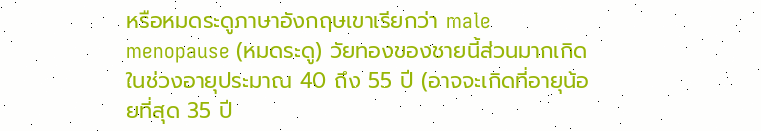หรือหมดระดูภาษาอังกฤษเขาเรียกว่า male menopause (หมดระดู) วัยทองของชายนี้ส่วนมากเกิดในช่วงอายุประมาณ 40 ถึง 55 ปี (อาจจะเกิดที่อายุน้อยที่สุด 35 ปี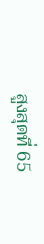สูงสุดที่ 65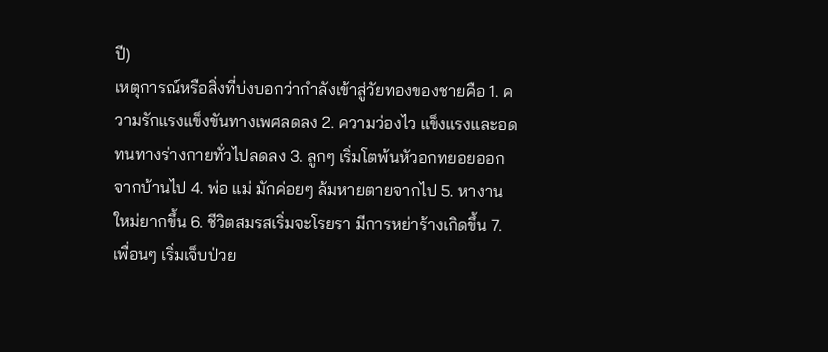ปี)
เหตุการณ์หรือสิ่งที่บ่งบอกว่ากำลังเข้าสู่วัยทองของชายคือ 1. ความรักแรงแข็งขันทางเพศลดลง 2. ความว่องไว แข็งแรงและอดทนทางร่างกายทั่วไปลดลง 3. ลูกๆ เริ่มโตพ้นหัวอกทยอยออกจากบ้านไป 4. พ่อ แม่ มักค่อยๆ ล้มหายตายจากไป 5. หางานใหม่ยากขึ้น 6. ชีวิตสมรสเริ่มจะโรยรา มีการหย่าร้างเกิดขึ้น 7. เพื่อนๆ เริ่มเจ็บป่วย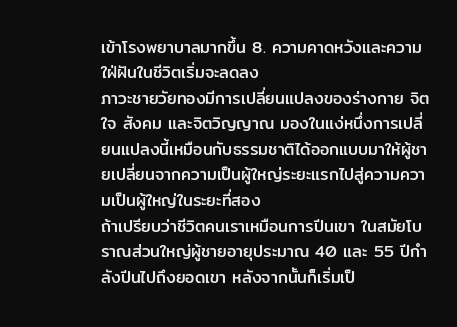เข้าโรงพยาบาลมากขึ้น 8. ความคาดหวังและความใฝ่ฝันในชีวิตเริ่มจะลดลง
ภาวะชายวัยทองมีการเปลี่ยนแปลงของร่างกาย จิตใจ สังคม และจิตวิญญาณ มองในแง่หนึ่งการเปลี่ยนแปลงนี้เหมือนกับธรรมชาติได้ออกแบบมาให้ผู้ชายเปลี่ยนจากความเป็นผู้ใหญ่ระยะแรกไปสู่ความความเป็นผู้ใหญ่ในระยะที่สอง
ถ้าเปรียบว่าชีวิตคนเราเหมือนการปีนเขา ในสมัยโบราณส่วนใหญ่ผู้ชายอายุประมาณ 40 และ 55 ปีกำลังปีนไปถึงยอดเขา หลังจากนั้นก็เริ่มเป็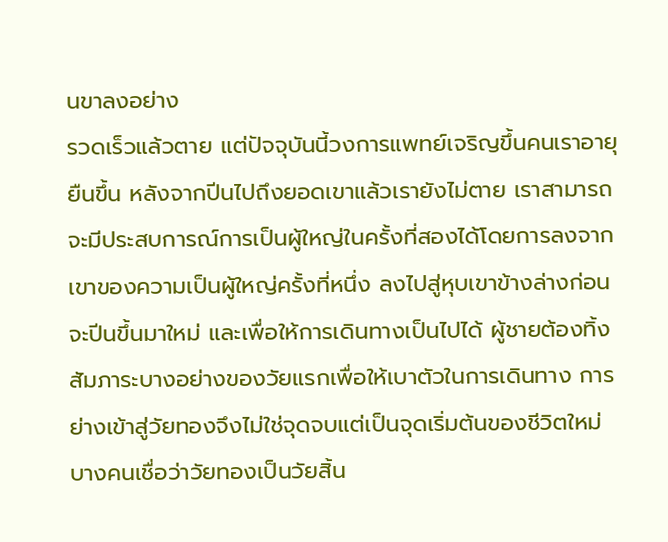นขาลงอย่าง
รวดเร็วแล้วตาย แต่ปัจจุบันนี้วงการแพทย์เจริญขึ้นคนเราอายุยืนขึ้น หลังจากปีนไปถึงยอดเขาแล้วเรายังไม่ตาย เราสามารถจะมีประสบการณ์การเป็นผู้ใหญ่ในครั้งที่สองได้โดยการลงจากเขาของความเป็นผู้ใหญ่ครั้งที่หนึ่ง ลงไปสู่หุบเขาข้างล่างก่อนจะปีนขึ้นมาใหม่ และเพื่อให้การเดินทางเป็นไปได้ ผู้ชายต้องทิ้งสัมภาระบางอย่างของวัยแรกเพื่อให้เบาตัวในการเดินทาง การย่างเข้าสู่วัยทองจึงไม่ใช่จุดจบแต่เป็นจุดเริ่มต้นของชีวิตใหม่
บางคนเชื่อว่าวัยทองเป็นวัยสิ้น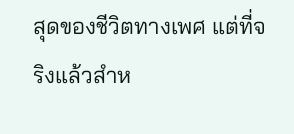สุดของชีวิตทางเพศ แต่ที่จริงแล้วสำห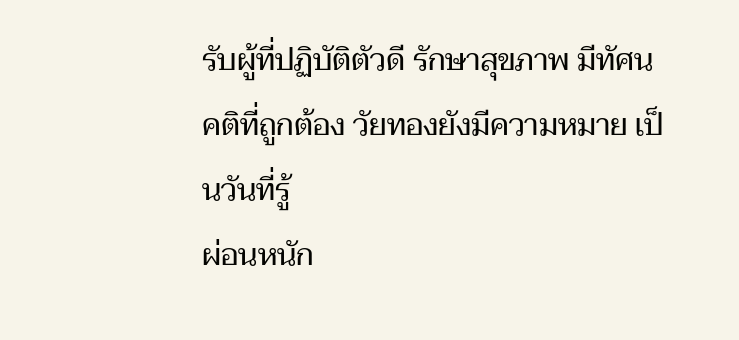รับผู้ที่ปฏิบัติตัวดี รักษาสุขภาพ มีทัศนคติที่ถูกต้อง วัยทองยังมีความหมาย เป็นวันที่รู้
ผ่อนหนัก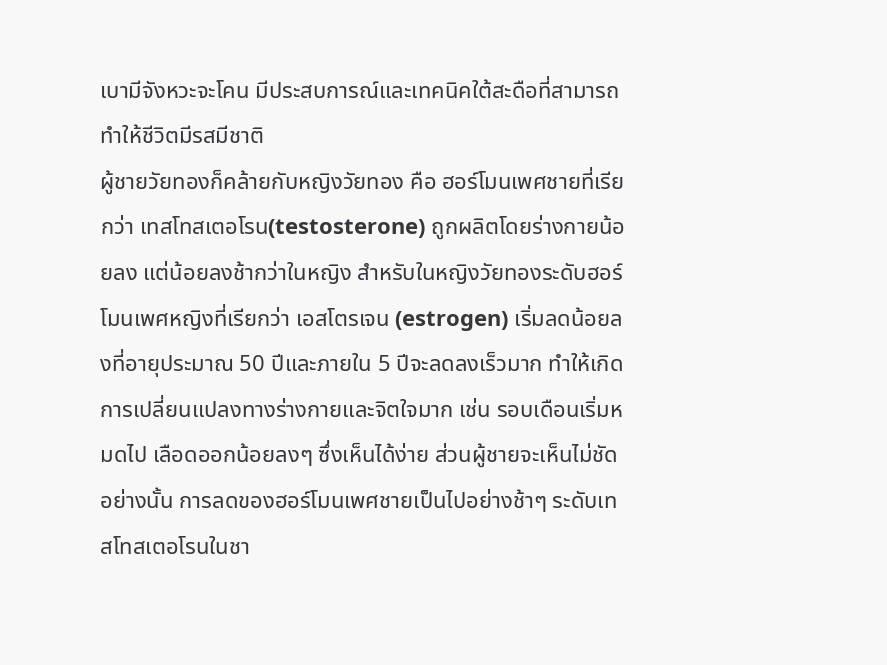เบามีจังหวะจะโคน มีประสบการณ์และเทคนิคใต้สะดือที่สามารถทำให้ชีวิตมีรสมีชาติ
ผู้ชายวัยทองก็คล้ายกับหญิงวัยทอง คือ ฮอร์โมนเพศชายที่เรียกว่า เทสโทสเตอโรน(testosterone) ถูกผลิตโดยร่างกายน้อยลง แต่น้อยลงช้ากว่าในหญิง สำหรับในหญิงวัยทองระดับฮอร์โมนเพศหญิงที่เรียกว่า เอสโตรเจน (estrogen) เริ่มลดน้อยลงที่อายุประมาณ 50 ปีและภายใน 5 ปีจะลดลงเร็วมาก ทำให้เกิดการเปลี่ยนแปลงทางร่างกายและจิตใจมาก เช่น รอบเดือนเริ่มหมดไป เลือดออกน้อยลงๆ ซึ่งเห็นได้ง่าย ส่วนผู้ชายจะเห็นไม่ชัดอย่างนั้น การลดของฮอร์โมนเพศชายเป็นไปอย่างช้าๆ ระดับเทสโทสเตอโรนในชา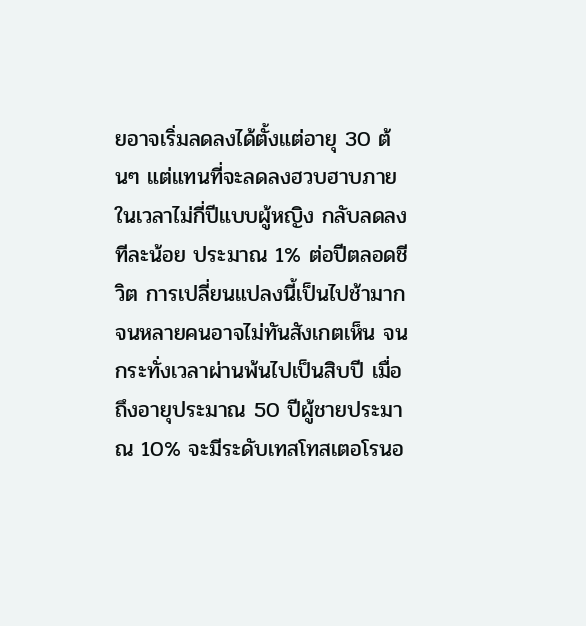ยอาจเริ่มลดลงได้ตั้งแต่อายุ 30 ต้นๆ แต่แทนที่จะลดลงฮวบฮาบภายในเวลาไม่กี่ปีแบบผู้หญิง กลับลดลงทีละน้อย ประมาณ 1% ต่อปีตลอดชีวิต การเปลี่ยนแปลงนี้เป็นไปช้ามากจนหลายคนอาจไม่ทันสังเกตเห็น จนกระทั่งเวลาผ่านพ้นไปเป็นสิบปี เมื่อถึงอายุประมาณ 50 ปีผู้ชายประมาณ 10% จะมีระดับเทสโทสเตอโรนอ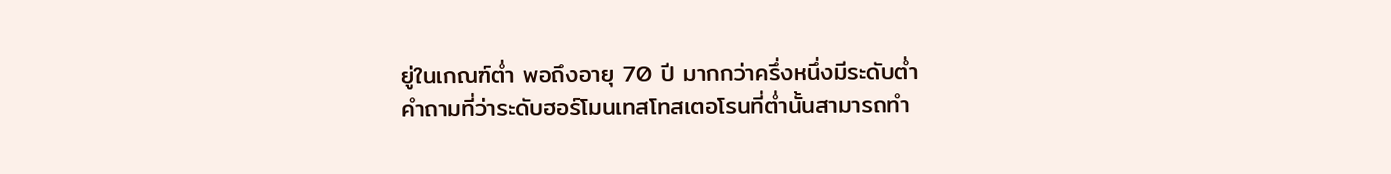ยู่ในเกณฑ์ต่ำ พอถึงอายุ 70 ปี มากกว่าครึ่งหนึ่งมีระดับต่ำ
คำถามที่ว่าระดับฮอร์โมนเทสโทสเตอโรนที่ต่ำนั้นสามารถทำ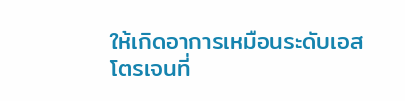ให้เกิดอาการเหมือนระดับเอสโตรเจนที่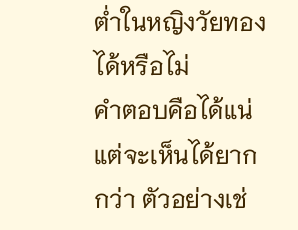ต่ำในหญิงวัยทองได้หรือไม่
คำตอบคือได้แน่ แต่จะเห็นได้ยากกว่า ตัวอย่างเช่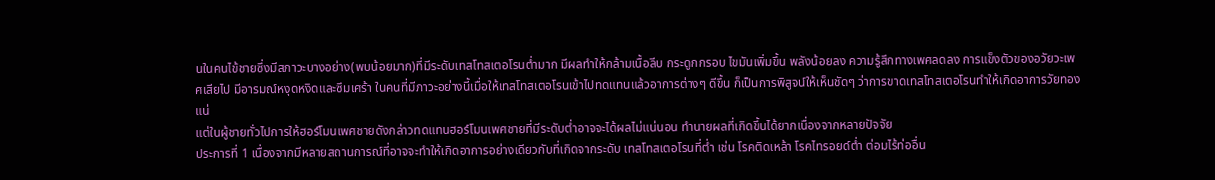นในคนไข้ชายซึ่งมีสภาวะบางอย่าง(พบน้อยมาก)ที่มีระดับเทสโทสเตอโรนต่ำมาก มีผลทำให้กล้ามเนื้อลีบ กระดูกกรอบ ไขมันเพิ่มขึ้น พลังน้อยลง ความรู้สึกทางเพศลดลง การแข็งตัวของอวัยวะเพศเสียไป มีอารมณ์หงุดหงิดและซึมเศร้า ในคนที่มีภาวะอย่างนี้เมื่อให้เทสโทสเตอโรนเข้าไปทดแทนแล้วอาการต่างๆ ดีขึ้น ก็เป็นการพิสูจน์ให้เห็นชัดๆ ว่าการขาดเทสโทสเตอโรนทำให้เกิดอาการวัยทองแน่
แต่ในผู้ชายทั่วไปการให้ฮอร์โมนเพศชายดังกล่าวทดแทนฮอร์โมนเพศชายที่มีระดับต่ำอาจจะได้ผลไม่แน่นอน ทำนายผลที่เกิดขึ้นได้ยากเนื่องจากหลายปัจจัย
ประการที่ 1 เนื่องจากมีหลายสถานการณ์ที่อาจจะทำให้เกิดอาการอย่างเดียวกับที่เกิดจากระดับ เทสโทสเตอโรนที่ต่ำ เช่น โรคติดเหล้า โรคไทรอยด์ต่ำ ต่อมไร้ท่ออื่น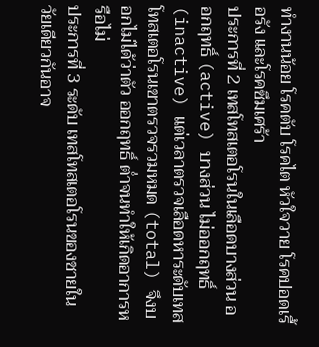ทำงานน้อย โรคตับ โรคไต หัวใจวาย โรคปอดเรื้อรัง และโรคซึมเศร้า
ประการที่ 2 เทสโทสเตอโรนในเลือดบางส่วน ออกฤทธิ์ (active) บางส่วน ไม่ออกฤทธิ์ (inactive) แต่เวลาตรวจเลือดหาระดับเทสโทสเตอโรนเขาตรวจรวมหมด (total) จึงบอกไม่ได้ว่าตัว ออกฤทธิ์ ต่ำจนทำให้เกิดอาการหรือไม่
ประการที่ 3 ระดับ เทสโทสเตอโรนของชายในวัยเดียวกันอาจ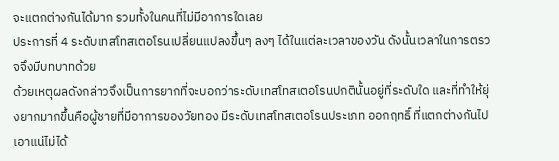จะแตกต่างกันได้มาก รวมทั้งในคนที่ไม่มีอาการใดเลย
ประการที่ 4 ระดับเทสโทสเตอโรนเปลี่ยนแปลงขึ้นๆ ลงๆ ได้ในแต่ละเวลาของวัน ดังนั้นเวลาในการตรวจจึงมีบทบาทด้วย
ด้วยเหตุผลดังกล่าวจึงเป็นการยากที่จะบอกว่าระดับเทสโทสเตอโรนปกตินั้นอยู่ที่ระดับใด และที่ทำให้ยุ่งยากมากขึ้นคือผู้ชายที่มีอาการของวัยทอง มีระดับเทสโทสเตอโรนประเภท ออกฤทธิ์ ที่แตกต่างกันไปเอาแน่ไม่ได้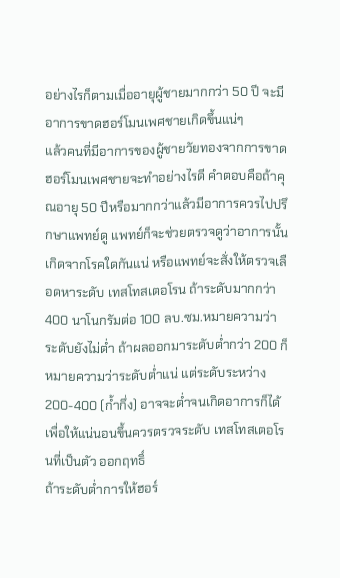อย่างไรก็ตามเมื่ออายุผู้ชายมากกว่า 50 ปี จะมีอาการขาดฮอร์โมนเพศชายเกิดขึ้นแน่ๆ
แล้วคนที่มีอาการของผู้ชายวัยทองจากการขาดฮอร์โมนเพศชายจะทำอย่างไรดี คำตอบคือถ้าคุณอายุ 50 ปีหรือมากกว่าแล้วมีอาการควรไปปรึกษาแพทย์ดู แพทย์ก็จะช่วยตรวจดูว่าอาการนั้นเกิดจากโรคใดกันแน่ หรือแพทย์จะสั่งให้ตรวจเลือดหาระดับ เทสโทสเตอโรน ถ้าระดับมากกว่า 400 นาโนกรัมต่อ 100 ลบ.ซม.หมายความว่าระดับยังไม่ต่ำ ถ้าผลออกมาระดับต่ำกว่า 200 ก็หมายความว่าระดับต่ำแน่ แต่ระดับระหว่าง 200-400 (ก้ำกึ่ง) อาจจะต่ำจนเกิดอาการก็ได้ เพื่อให้แน่นอนขึ้นควรตรวจระดับ เทสโทสเตอโรนที่เป็นตัว ออกฤทธิ์
ถ้าระดับต่ำการให้ฮอร์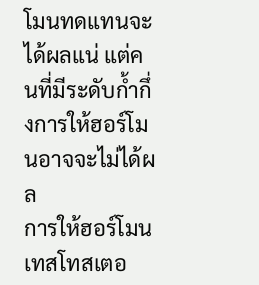โมนทดแทนจะได้ผลแน่ แต่คนที่มีระดับก้ำกึ่งการให้ฮอร์โมนอาจจะไม่ได้ผล
การให้ฮอร์โมนเทสโทสเตอ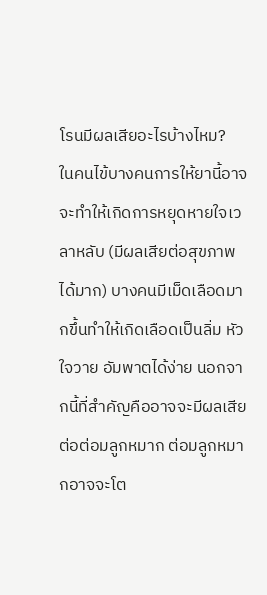โรนมีผลเสียอะไรบ้างไหม?
ในคนไข้บางคนการให้ยานี้อาจจะทำให้เกิดการหยุดหายใจเวลาหลับ (มีผลเสียต่อสุขภาพได้มาก) บางคนมีเม็ดเลือดมากขึ้นทำให้เกิดเลือดเป็นลิ่ม หัวใจวาย อัมพาตได้ง่าย นอกจากนี้ที่สำคัญคืออาจจะมีผลเสียต่อต่อมลูกหมาก ต่อมลูกหมากอาจจะโต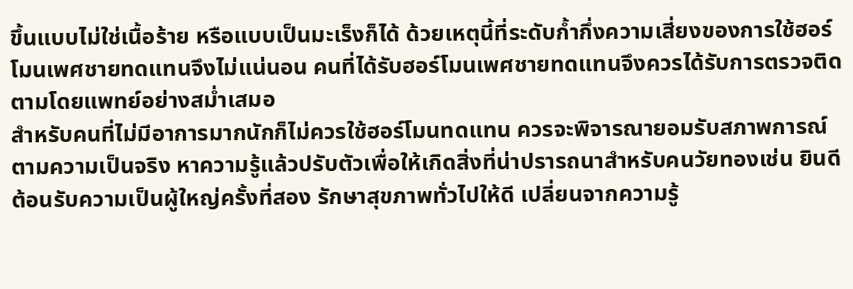ขึ้นแบบไม่ใช่เนื้อร้าย หรือแบบเป็นมะเร็งก็ได้ ด้วยเหตุนี้ที่ระดับก้ำกึ่งความเสี่ยงของการใช้ฮอร์โมนเพศชายทดแทนจึงไม่แน่นอน คนที่ได้รับฮอร์โมนเพศชายทดแทนจึงควรได้รับการตรวจติดตามโดยแพทย์อย่างสม่ำเสมอ
สำหรับคนที่ไม่มีอาการมากนักก็ไม่ควรใช้ฮอร์โมนทดแทน ควรจะพิจารณายอมรับสภาพการณ์ตามความเป็นจริง หาความรู้แล้วปรับตัวเพื่อให้เกิดสิ่งที่น่าปรารถนาสำหรับคนวัยทองเช่น ยินดีต้อนรับความเป็นผู้ใหญ่ครั้งที่สอง รักษาสุขภาพทั่วไปให้ดี เปลี่ยนจากความรู้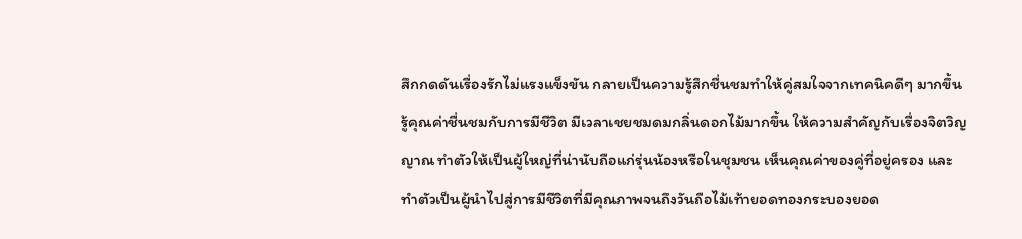สึกกดดันเรื่องรักไม่แรงแข็งขัน กลายเป็นความรู้สึกชื่นชมทำให้คู่สมใจจากเทคนิคดีๆ มากขึ้น
รู้คุณค่าชื่นชมกับการมีชีวิต มีเวลาเชยชมดมกลิ่นดอกไม้มากขึ้น ให้ความสำคัญกับเรื่องจิตวิญญาณ ทำตัวให้เป็นผู้ใหญ่ที่น่านับถือแก่รุ่นน้องหรือในชุมชน เห็นคุณค่าของคู่ที่อยู่ครอง และ ทำตัวเป็นผู้นำไปสู่การมีชีวิตที่มีคุณภาพจนถึงวันถือไม้เท้ายอดทองกระบองยอด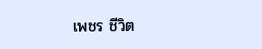เพชร ชีวิต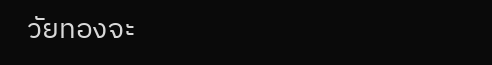วัยทองจะ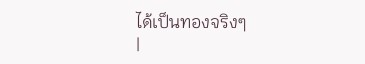ได้เป็นทองจริงๆ
|